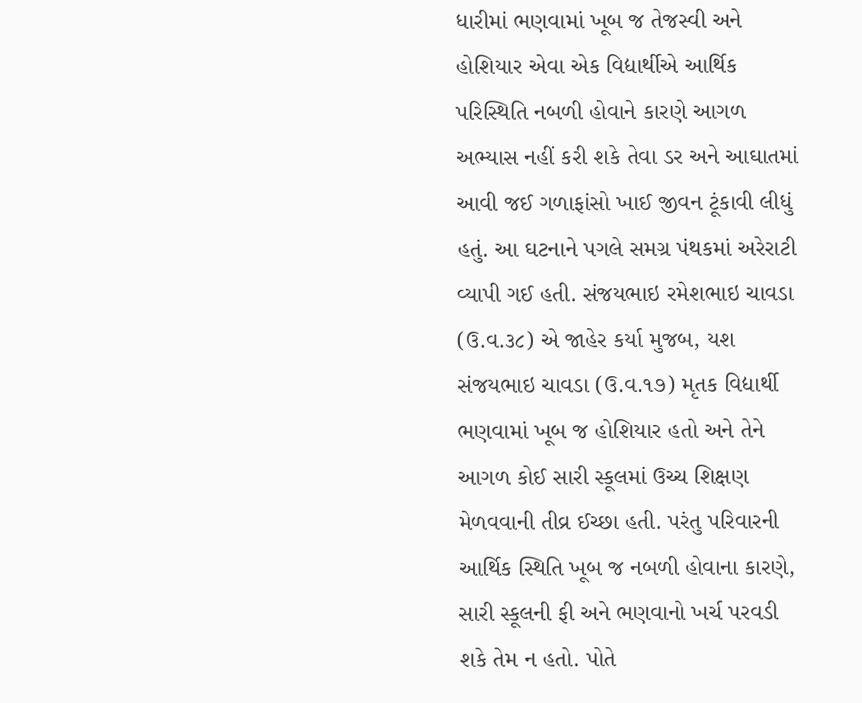ધારીમાં ભણવામાં ખૂબ જ તેજસ્વી અને હોશિયાર એવા એક વિદ્યાર્થીએ આર્થિક પરિસ્થિતિ નબળી હોવાને કારણે આગળ અભ્યાસ નહીં કરી શકે તેવા ડર અને આઘાતમાં આવી જઈ ગળાફાંસો ખાઈ જીવન ટૂંકાવી લીધું હતું. આ ઘટનાને પગલે સમગ્ર પંથકમાં અરેરાટી વ્યાપી ગઈ હતી. સંજયભાઇ રમેશભાઇ ચાવડા (ઉ.વ.૩૮) એ જાહેર કર્યા મુજબ, યશ સંજયભાઇ ચાવડા (ઉ.વ.૧૭) મૃતક વિદ્યાર્થી ભણવામાં ખૂબ જ હોશિયાર હતો અને તેને આગળ કોઈ સારી સ્કૂલમાં ઉચ્ચ શિક્ષણ મેળવવાની તીવ્ર ઈચ્છા હતી. પરંતુ પરિવારની આર્થિક સ્થિતિ ખૂબ જ નબળી હોવાના કારણે, સારી સ્કૂલની ફી અને ભણવાનો ખર્ચ પરવડી શકે તેમ ન હતો. પોતે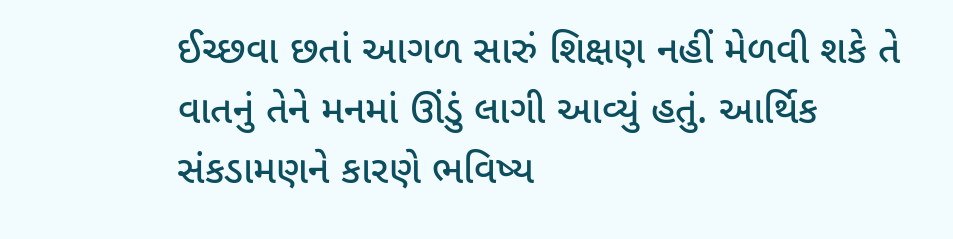ઈચ્છવા છતાં આગળ સારું શિક્ષણ નહીં મેળવી શકે તે વાતનું તેને મનમાં ઊંડું લાગી આવ્યું હતું. આર્થિક સંકડામણને કારણે ભવિષ્ય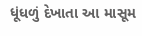ધૂંધળું દેખાતા આ માસૂમ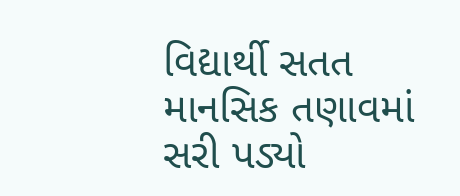વિદ્યાર્થી સતત માનસિક તણાવમાં સરી પડ્યો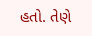હતો. તેણે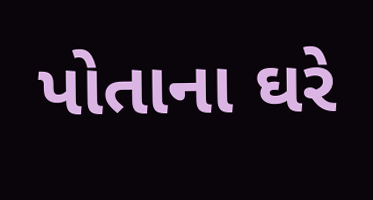પોતાના ઘરે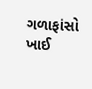ગળાફાંસો ખાઈ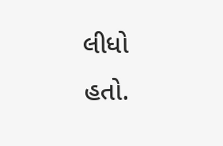લીધો હતો.